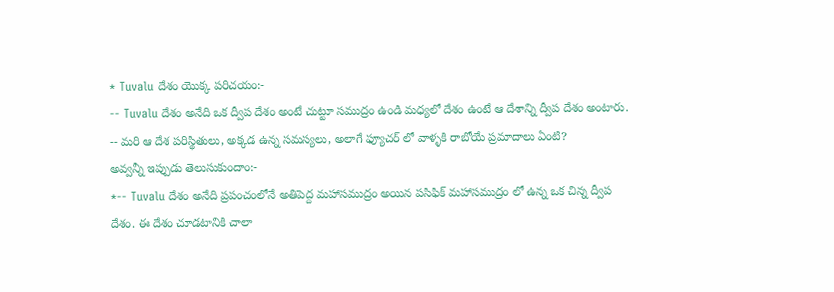* Tuvalu దేశం యొక్క పరిచయం:-
-- Tuvalu దేశం అనేది ఒక ద్వీప దేశం అంటే చుట్టూ సముద్రం ఉండి మధ్యలో దేశం ఉంటే ఆ దేశాన్ని ద్వీప దేశం అంటారు.
-- మరి ఆ దేశ పరిస్థితులు, అక్కడ ఉన్న సమస్యలు, అలాగే ఫ్యూచర్ లో వాళ్ళకి రాబోయే ప్రమాదాలు ఏంటి?
అవ్వన్నీ ఇప్పుడు తెలుసుకుందాం:-
*-- Tuvalu దేశం అనేది ప్రపంచంలోనే అతిపెద్ద మహాసముద్రం అయిన పసిఫిక్ మహాసముద్రం లో ఉన్న ఒక చిన్న ద్వీప దేశం. ఈ దేశం చూడటానికి చాలా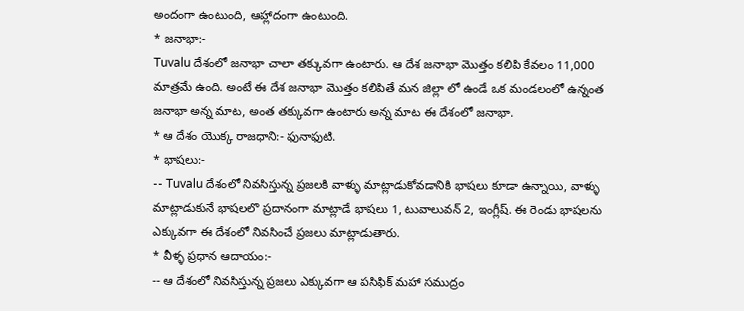అందంగా ఉంటుంది, ఆహ్లాదంగా ఉంటుంది.
* జనాభా:-
Tuvalu దేశంలో జనాభా చాలా తక్కువగా ఉంటారు. ఆ దేశ జనాభా మొత్తం కలిపి కేవలం 11,000 మాత్రమే ఉంది. అంటే ఈ దేశ జనాభా మొత్తం కలిపితే మన జిల్లా లో ఉండే ఒక మండలంలో ఉన్నంత జనాభా అన్న మాట, అంత తక్కువగా ఉంటారు అన్న మాట ఈ దేశంలో జనాభా.
* ఆ దేశం యొక్క రాజధాని:- ఫునాఫుటి.
* భాషలు:-
-- Tuvalu దేశంలో నివసిస్తున్న ప్రజలకి వాళ్ళు మాట్లాడుకోవడానికి భాషలు కూడా ఉన్నాయి, వాళ్ళు మాట్లాడుకునే భాషలలొ ప్రదానంగా మాట్లాడే భాషలు 1, టువాలువన్ 2, ఇంగ్లీష్. ఈ రెండు భాషలను ఎక్కువగా ఈ దేశంలో నివసించే ప్రజలు మాట్లాడుతారు.
* వీళ్ళ ప్రధాన ఆదాయం:-
-- ఆ దేశంలో నివసిస్తున్న ప్రజలు ఎక్కువగా ఆ పసిఫిక్ మహా సముద్రం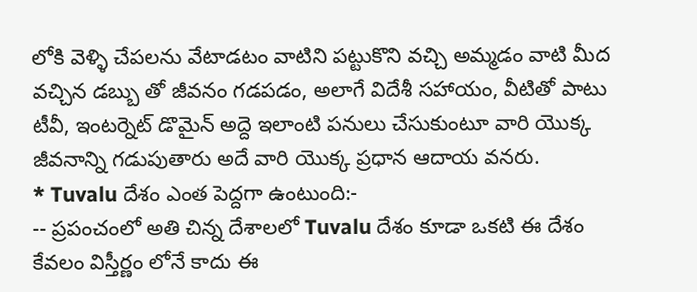లోకి వెళ్ళి చేపలను వేటాడటం వాటిని పట్టుకొని వచ్చి అమ్మడం వాటి మీద వచ్చిన డబ్బు తో జీవనం గడపడం, అలాగే విదేశీ సహాయం, వీటితో పాటు టీవీ, ఇంటర్నెట్ డొమైన్ అద్దె ఇలాంటి పనులు చేసుకుంటూ వారి యొక్క జీవనాన్ని గడుపుతారు అదే వారి యొక్క ప్రధాన ఆదాయ వనరు.
* Tuvalu దేశం ఎంత పెద్దగా ఉంటుంది:-
-- ప్రపంచంలో అతి చిన్న దేశాలలో Tuvalu దేశం కూడా ఒకటి ఈ దేశం కేవలం విస్తీర్ణం లోనే కాదు ఈ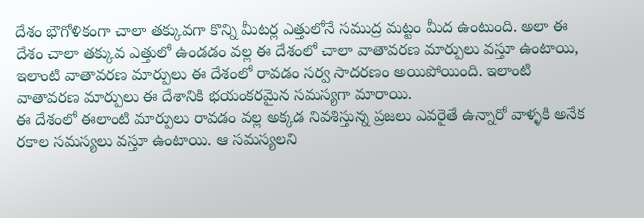దేశం భౌగోళికంగా చాలా తక్కువగా కొన్ని మీటర్ల ఎత్తులోనే సముద్ర మట్టం మీద ఉంటుంది. అలా ఈ దేశం చాలా తక్కువ ఎత్తులో ఉండడం వల్ల ఈ దేశంలో చాలా వాతావరణ మార్పులు వస్తూ ఉంటాయి, ఇలాంటి వాతావరణ మార్పులు ఈ దేశంలో రావడం సర్వ సాదరణం అయిపోయింది. ఇలాంటి వాతావరణ మార్పులు ఈ దేశానికి భయంకరమైన సమస్యగా మారాయి.
ఈ దేశంలో ఈలాంటి మార్పులు రావడం వల్ల అక్కడ నివశిస్తున్న ప్రజలు ఎవరైతే ఉన్నారో వాళ్ళకి అనేక రకాల సమస్యలు వస్తూ ఉంటాయి. ఆ సమస్యలని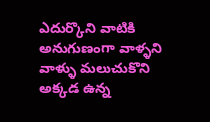ఎదుర్కొని వాటికి అనుగుణంగా వాళ్ళని వాళ్ళు మలుచుకొని అక్కడ ఉన్న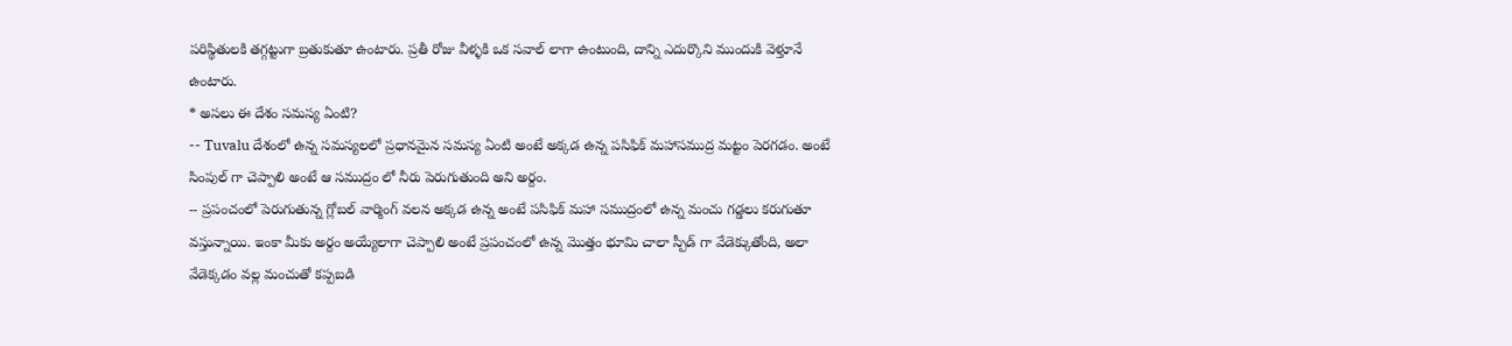పరిస్థితులకి తగ్గట్టుగా బ్రతుకుతూ ఉంటారు. ప్రతీ రోజు వీళ్ళకి ఒక సవాల్ లాగా ఉంటుంది, దాన్ని ఎదుర్కొని ముందుకి వెళ్తూనే ఉంటారు.
* అసలు ఈ దేశం సమస్య ఏంటి?
-- Tuvalu దేశంలో ఉన్న సమస్యలలో ప్రధానమైన సమస్య ఏంటి అంటే అక్కడ ఉన్న పసిఫిక్ మహాసముద్ర మట్టం పెరగడం. అంటే సింపుల్ గా చెప్పాలి అంటే ఆ సముద్రం లో నీరు పెరుగుతుంది అని అర్దం.
-- ప్రపంచంలో పెరుగుతున్న గ్లోబల్ వార్మింగ్ వలన అక్కడ ఉన్న అంటే పసిఫిక్ మహా సముద్రంలో ఉన్న మంచు గడ్డలు కరుగుతూ వస్తున్నాయి. ఇంకా మీకు అర్దం అయ్యేలాగా చెప్పాలి అంటే ప్రపంచంలో ఉన్న మొత్తం భూమి చాలా స్పీడ్ గా వేడెక్కుతోంది, అలా వేడెక్కడం వల్ల మంచుతో కప్పబడి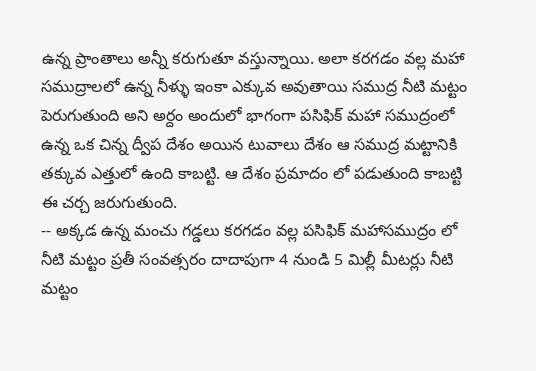ఉన్న ప్రాంతాలు అన్నీ కరుగుతూ వస్తున్నాయి. అలా కరగడం వల్ల మహా సముద్రాలలో ఉన్న నీళ్ళు ఇంకా ఎక్కువ అవుతాయి సముద్ర నీటి మట్టం పెరుగుతుంది అని అర్దం అందులో భాగంగా పసిఫిక్ మహా సముద్రంలో ఉన్న ఒక చిన్న ద్వీప దేశం అయిన టువాలు దేశం ఆ సముద్ర మట్టానికి తక్కువ ఎత్తులో ఉంది కాబట్టి. ఆ దేశం ప్రమాదం లో పడుతుంది కాబట్టి ఈ చర్చ జరుగుతుంది.
-- అక్కడ ఉన్న మంచు గడ్డలు కరగడం వల్ల పసిఫిక్ మహాసముద్రం లో నీటి మట్టం ప్రతీ సంవత్సరం దాదాపుగా 4 నుండి 5 మిల్లీ మీటర్లు నీటి మట్టం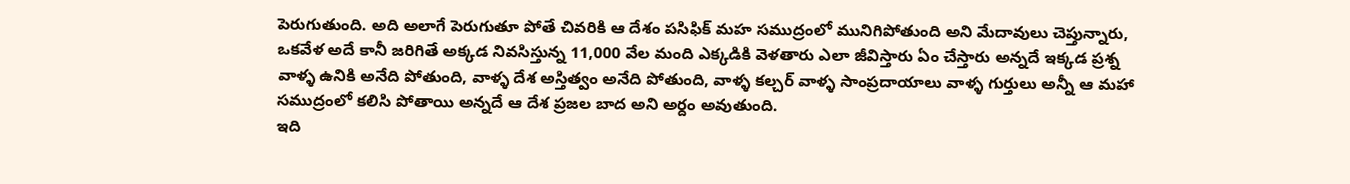పెరుగుతుంది. అది అలాగే పెరుగుతూ పోతే చివరికి ఆ దేశం పసిఫిక్ మహ సముద్రంలో మునిగిపోతుంది అని మేదావులు చెప్తున్నారు, ఒకవేళ అదే కానీ జరిగితే అక్కడ నివసిస్తున్న 11,000 వేల మంది ఎక్కడికి వెళతారు ఎలా జీవిస్తారు ఏం చేస్తారు అన్నదే ఇక్కడ ప్రశ్న వాళ్ళ ఉనికి అనేది పోతుంది, వాళ్ళ దేశ అస్తిత్వం అనేది పోతుంది, వాళ్ళ కల్చర్ వాళ్ళ సాంప్రదాయాలు వాళ్ళ గుర్తులు అన్నీ ఆ మహా సముద్రంలో కలిసి పోతాయి అన్నదే ఆ దేశ ప్రజల బాద అని అర్దం అవుతుంది.
ఇది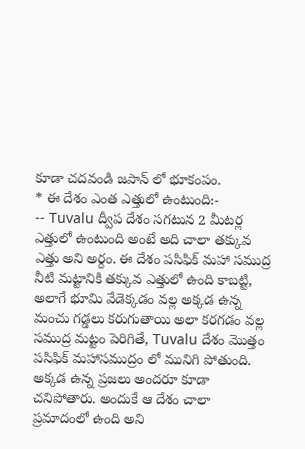కూడా చదవండి జపాన్ లో భూకంపం.
* ఈ దేశం ఎంత ఎత్తులో ఉంటుంది:-
-- Tuvalu ద్వీప దేశం సగటున 2 మీటర్ల ఎత్తులో ఉంటుంది అంటే అది చాలా తక్కువ ఎత్తు అని అర్దం. ఈ దేశం పసిఫిక్ మహా సముద్ర నీటి మట్టానికి తక్కువ ఎత్తులో ఉంది కాబట్టి, అలాగే భూమి వేడెక్కడం వల్ల అక్కడ ఉన్న మంచు గడ్డలు కరుగుతాయి అలా కరగడం వల్ల సముద్ర మట్టం పెరిగితే, Tuvalu దేశం మొత్తం పసిఫిక్ మహాసముద్రం లో మునిగి పోతుంది. అక్కడ ఉన్న ప్రజలు అందరూ కూడా చనిపోతారు. అందుకే ఆ దేశం చాలా ప్రమాదంలో ఉంది అని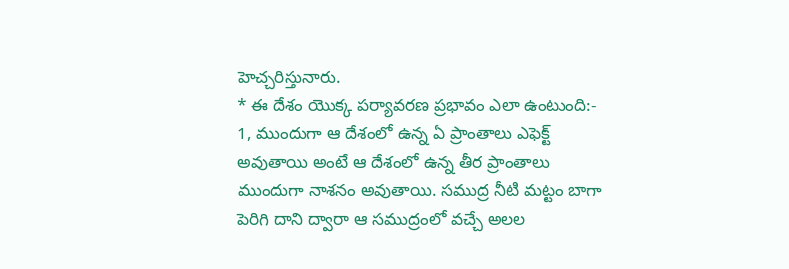హెచ్చరిస్తునారు.
* ఈ దేశం యొక్క పర్యావరణ ప్రభావం ఎలా ఉంటుంది:-
1, ముందుగా ఆ దేశంలో ఉన్న ఏ ప్రాంతాలు ఎఫెక్ట్ అవుతాయి అంటే ఆ దేశంలో ఉన్న తీర ప్రాంతాలు ముందుగా నాశనం అవుతాయి. సముద్ర నీటి మట్టం బాగా పెరిగి దాని ద్వారా ఆ సముద్రంలో వచ్చే అలల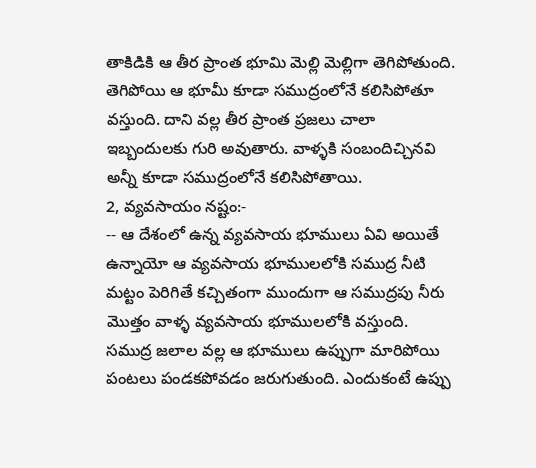తాకిడికి ఆ తీర ప్రాంత భూమి మెల్లి మెల్లిగా తెగిపోతుంది. తెగిపోయి ఆ భూమీ కూడా సముద్రంలోనే కలిసిపోతూ వస్తుంది. దాని వల్ల తీర ప్రాంత ప్రజలు చాలా ఇబ్బందులకు గురి అవుతారు. వాళ్ళకి సంబందిచ్చినవి అన్నీ కూడా సముద్రంలోనే కలిసిపోతాయి.
2, వ్యవసాయం నష్టం:-
-- ఆ దేశంలో ఉన్న వ్యవసాయ భూములు ఏవి అయితే ఉన్నాయో ఆ వ్యవసాయ భూములలోకి సముద్ర నీటి మట్టం పెరిగితే కచ్చితంగా ముందుగా ఆ సముద్రపు నీరు మొత్తం వాళ్ళ వ్యవసాయ భూములలోకి వస్తుంది. సముద్ర జలాల వల్ల ఆ భూములు ఉప్పుగా మారిపోయి పంటలు పండకపోవడం జరుగుతుంది. ఎందుకంటే ఉప్పు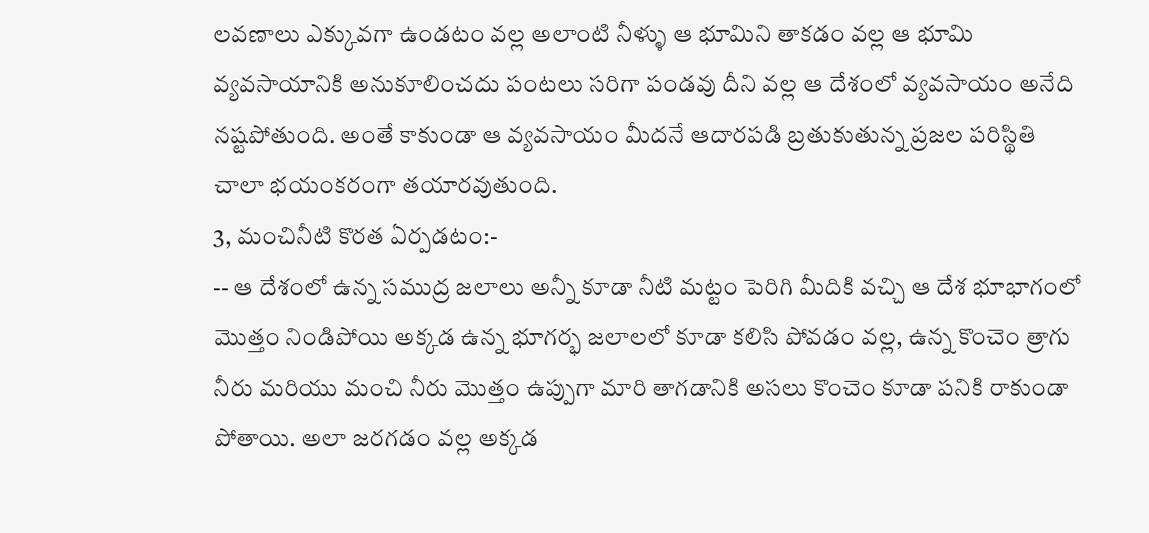లవణాలు ఎక్కువగా ఉండటం వల్ల అలాంటి నీళ్ళు ఆ భూమిని తాకడం వల్ల ఆ భూమి వ్యవసాయానికి అనుకూలించదు పంటలు సరిగా పండవు దీని వల్ల ఆ దేశంలో వ్యవసాయం అనేది నష్టపోతుంది. అంతే కాకుండా ఆ వ్యవసాయం మీదనే ఆదారపడి బ్రతుకుతున్న ప్రజల పరిస్థితి చాలా భయంకరంగా తయారవుతుంది.
3, మంచినీటి కొరత ఏర్పడటం:-
-- ఆ దేశంలో ఉన్న సముద్ర జలాలు అన్నీ కూడా నీటి మట్టం పెరిగి మీదికి వచ్చి ఆ దేశ భూభాగంలో మొత్తం నిండిపోయి అక్కడ ఉన్న భూగర్భ జలాలలో కూడా కలిసి పోవడం వల్ల, ఉన్న కొంచెం త్రాగు నీరు మరియు మంచి నీరు మొత్తం ఉప్పుగా మారి తాగడానికి అసలు కొంచెం కూడా పనికి రాకుండా పోతాయి. అలా జరగడం వల్ల అక్కడ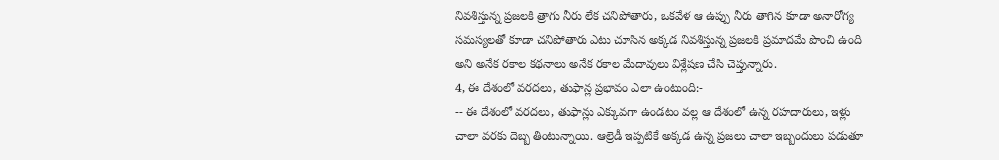నివశిస్తున్న ప్రజలకి త్రాగు నీరు లేక చనిపోతారు, ఒకవేళ ఆ ఉప్పు నీరు తాగిన కూడా అనారోగ్య సమస్యలతో కూడా చనిపోతారు ఎటు చూసిన అక్కడ నివశిస్తున్న ప్రజలకి ప్రమాదమే పొంచి ఉంది అని అనేక రకాల కథనాలు అనేక రకాల మేదావులు విశ్లేషణ చేసి చెప్తున్నారు.
4, ఈ దేశంలో వరదలు, తుఫాన్ల ప్రభావం ఎలా ఉంటుంది:-
-- ఈ దేశంలో వరదలు, తుఫాన్లు ఎక్కువగా ఉండటం వల్ల ఆ దేశంలో ఉన్న రహదారులు, ఇళ్లు చాలా వరకు దెబ్బ తింటున్నాయి. ఆల్రెడీ ఇప్పటికే అక్కడ ఉన్న ప్రజలు చాలా ఇబ్బందులు పడుతూ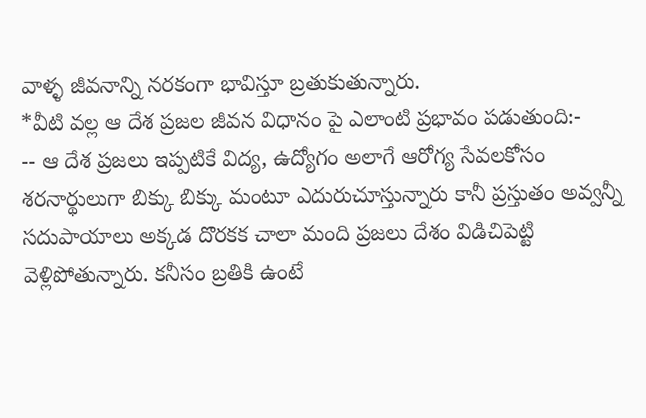వాళ్ళ జీవనాన్ని నరకంగా భావిస్తూ బ్రతుకుతున్నారు.
*వీటి వల్ల ఆ దేశ ప్రజల జీవన విధానం పై ఎలాంటి ప్రభావం పడుతుంది:-
-- ఆ దేశ ప్రజలు ఇప్పటికే విద్య, ఉద్యోగం అలాగే ఆరోగ్య సేవలకోసం శరనార్థులుగా బిక్కు బిక్కు మంటూ ఎదురుచూస్తున్నారు కానీ ప్రస్తుతం అవ్వన్నీ సదుపాయాలు అక్కడ దొరకక చాలా మంది ప్రజలు దేశం విడిచిపెట్టి వెళ్లిపోతున్నారు. కనీసం బ్రతికి ఉంటే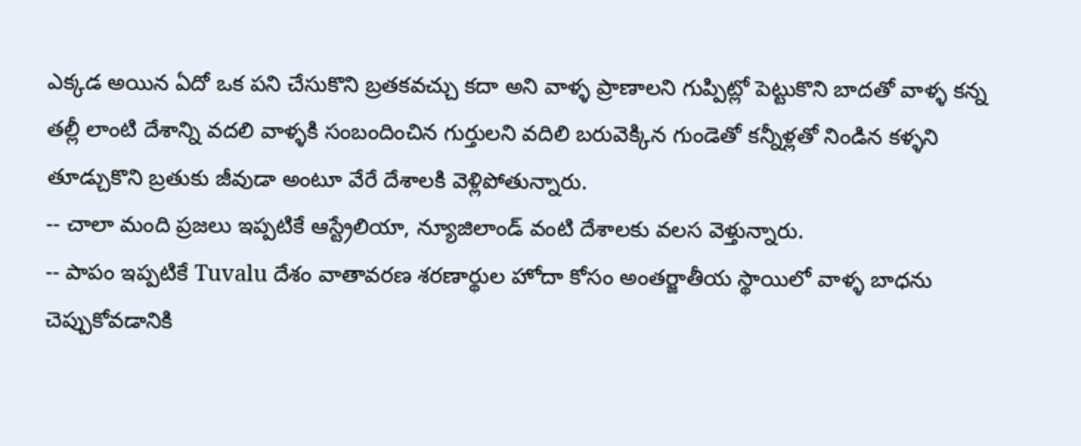ఎక్కడ అయిన ఏదో ఒక పని చేసుకొని బ్రతకవచ్చు కదా అని వాళ్ళ ప్రాణాలని గుప్పిట్లో పెట్టుకొని బాదతో వాళ్ళ కన్న తల్లీ లాంటి దేశాన్ని వదలి వాళ్ళకి సంబందించిన గుర్తులని వదిలి బరువెక్కిన గుండెతో కన్నీళ్లతో నిండిన కళ్ళని తూడ్చుకొని బ్రతుకు జీవుడా అంటూ వేరే దేశాలకి వెళ్లిపోతున్నారు.
-- చాలా మంది ప్రజలు ఇప్పటికే ఆస్ట్రేలియా, న్యూజిలాండ్ వంటి దేశాలకు వలస వెళ్తున్నారు.
-- పాపం ఇప్పటికే Tuvalu దేశం వాతావరణ శరణార్థుల హోదా కోసం అంతర్జాతీయ స్థాయిలో వాళ్ళ బాధను చెప్పుకోవడానికి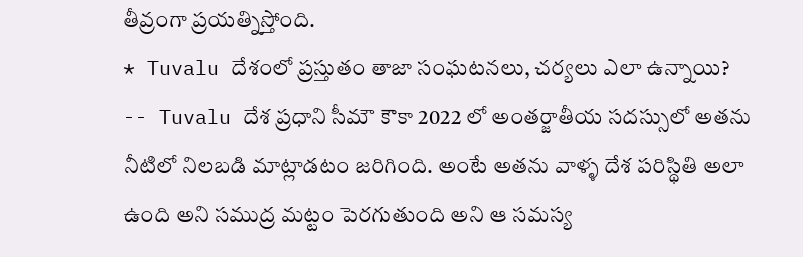తీవ్రంగా ప్రయత్నిస్తోంది.
* Tuvalu దేశంలో ప్రస్తుతం తాజా సంఘటనలు, చర్యలు ఎలా ఉన్నాయి?
-- Tuvalu దేశ ప్రధాని సీమౌ కౌకా 2022 లో అంతర్జాతీయ సదస్సులో అతను నీటిలో నిలబడి మాట్లాడటం జరిగింది. అంటే అతను వాళ్ళ దేశ పరిస్థితి అలా ఉంది అని సముద్ర మట్టం పెరగుతుంది అని ఆ సమస్య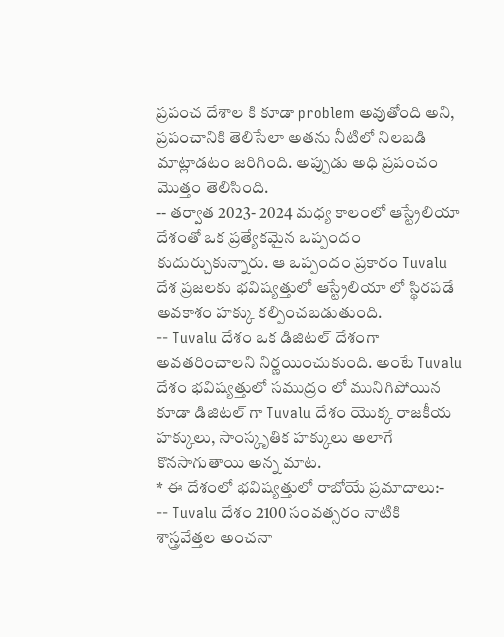ప్రపంచ దేశాల కి కూడా problem అవుతోంది అని, ప్రపంచానికి తెలిసేలా అతను నీటిలో నిలబడి మాట్లాడటం జరిగింది. అప్పుడు అధి ప్రపంచం మొత్తం తెలిసింది.
-- తర్వాత 2023- 2024 మధ్య కాలంలో ఆస్ట్రేలియా దేశంతో ఒక ప్రత్యేకమైన ఒప్పందం కుదుర్చుకున్నారు. ఆ ఒప్పందం ప్రకారం Tuvalu దేశ ప్రజలకు భవిష్యత్తులో ఆస్ట్రేలియా లో స్థిరపడే అవకాశం హక్కు కల్పించబడుతుంది.
-- Tuvalu దేశం ఒక డిజిటల్ దేశంగా అవతరించాలని నిర్ణయించుకుంది. అంటే Tuvalu దేశం భవిష్యత్తులో సముద్రం లో మునిగిపోయిన కూడా డిజిటల్ గా Tuvalu దేశం యొక్క రాజకీయ హక్కులు, సాంస్కృతిక హక్కులు అలాగే కొనసాగుతాయి అన్న మాట.
* ఈ దేశంలో భవిష్యత్తులో రాబోయే ప్రమాదాలు:-
-- Tuvalu దేశం 2100 సంవత్సరం నాటికి శాస్త్రవేత్తల అంచనా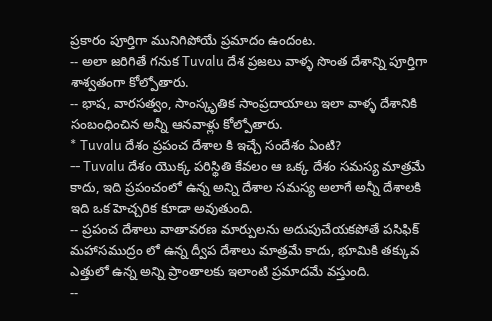ప్రకారం పూర్తిగా మునిగిపోయే ప్రమాదం ఉందంట.
-- అలా జరిగితే గనుక Tuvalu దేశ ప్రజలు వాళ్ళ సొంత దేశాన్ని పూర్తిగా శాశ్వతంగా కోల్పోతారు.
-- భాష, వారసత్వం, సాంస్కృతిక సాంప్రదాయాలు ఇలా వాళ్ళ దేశానికి సంబంధించిన అన్నీ ఆనవాళ్లు కోల్పోతారు.
* Tuvalu దేశం ప్రపంచ దేశాల కి ఇచ్చే సందేశం ఏంటి?
-- Tuvalu దేశం యొక్క పరిస్థితి కేవలం ఆ ఒక్క దేశం సమస్య మాత్రమే కాదు, ఇది ప్రపంచంలో ఉన్న అన్ని దేశాల సమస్య అలాగే అన్నీ దేశాలకి ఇది ఒక హెచ్చరిక కూడా అవుతుంది.
-- ప్రపంచ దేశాలు వాతావరణ మార్పులను అదుపుచేయకపోతే పసిఫిక్ మహాసముద్రం లో ఉన్న ద్వీప దేశాలు మాత్రమే కాదు, భూమికి తక్కువ ఎత్తులో ఉన్న అన్ని ప్రాంతాలకు ఇలాంటి ప్రమాదమే వస్తుంది.
--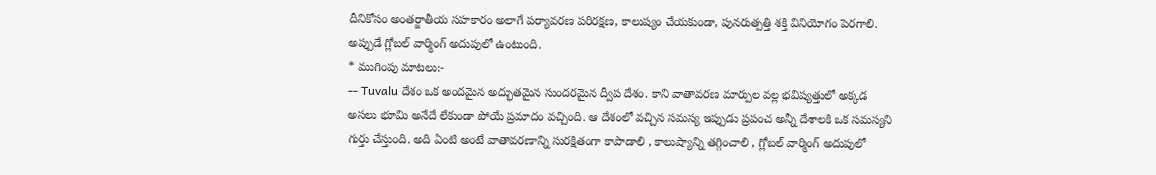దీనికోసం అంతర్జాతీయ సహకారం అలాగే పర్యావరణ పరిరక్షణ, కాలుష్యం చేయకుండా, పునరుత్పత్తి శక్తి వినియోగం పెరగాలి. అప్పుడే గ్లోబల్ వార్మింగ్ అదుపులో ఉంటుంది.
* ముగింపు మాటలు:-
-- Tuvalu దేశం ఒక అందమైన అద్భుతమైన సుందరమైన ద్వీప దేశం. కాని వాతావరణ మార్పుల వల్ల భవిష్యత్తులో అక్కడ అసలు భూమి అనేదే లేకుండా పోయే ప్రమాదం వచ్చింది. ఆ దేశంలో వచ్చిన సమస్య ఇప్పుడు ప్రపంచ అన్నీ దేశాలకి ఒక సమస్యని గుర్తు చేస్తుంది. అది ఏంటి అంటే వాతావరణాన్ని సురక్షితంగా కాపాడాలి , కాలుష్యాన్ని తగ్గించాలి , గ్లోబల్ వార్మింగ్ అదుపులో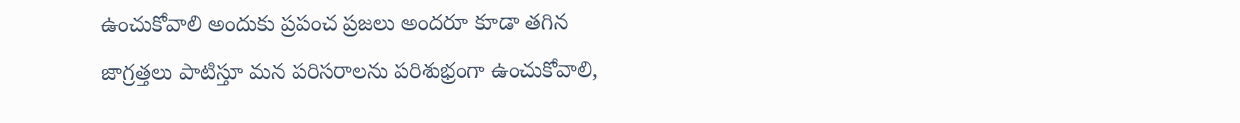ఉంచుకోవాలి అందుకు ప్రపంచ ప్రజలు అందరూ కూడా తగిన జాగ్రత్తలు పాటిస్తూ మన పరిసరాలను పరిశుభ్రంగా ఉంచుకోవాలి,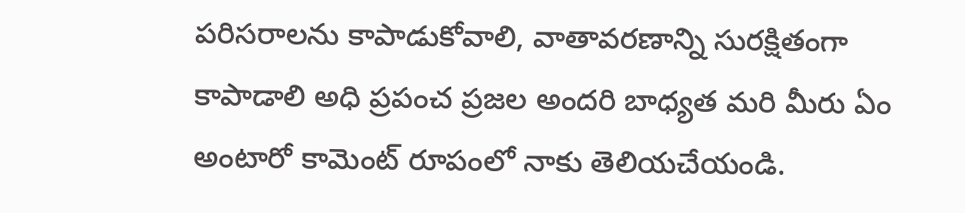పరిసరాలను కాపాడుకోవాలి, వాతావరణాన్ని సురక్షితంగా కాపాడాలి అధి ప్రపంచ ప్రజల అందరి బాధ్యత మరి మీరు ఏం అంటారో కామెంట్ రూపంలో నాకు తెలియచేయండి.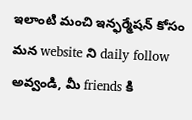ఇలాంటి మంచి ఇన్ఫర్మేషన్ కోసం మన website ని daily follow అవ్వండి, మీ friends కి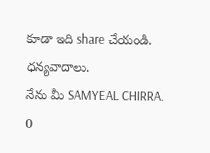కూడా ఇది share చేయండి. ధన్యవాదాలు.
నేను మీ SAMYEAL CHIRRA.
0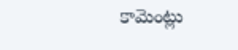కామెంట్లు